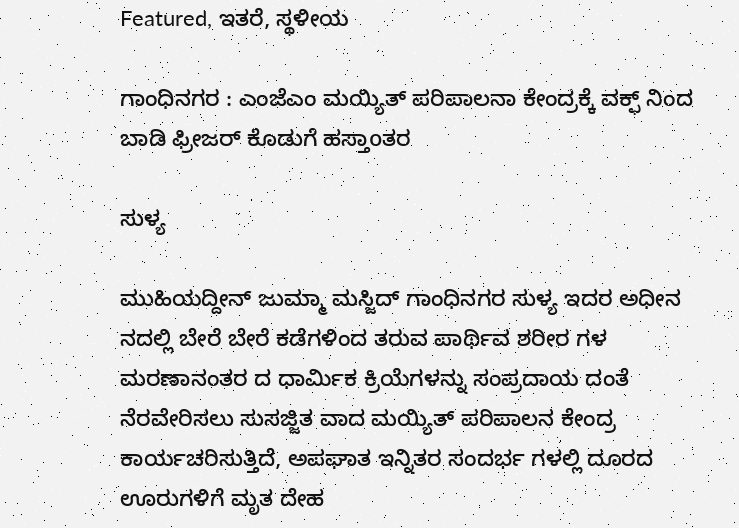Featured, ಇತರೆ, ಸ್ಥಳೀಯ

ಗಾಂಧಿನಗರ : ಎಂಜೆಎಂ ಮಯ್ಯಿತ್ ಪರಿಪಾಲನಾ ಕೇಂದ್ರಕ್ಕೆ ವಕ್ಫ್ ನಿಂದ ಬಾಡಿ ಫ್ರೀಜರ್ ಕೊಡುಗೆ ಹಸ್ತಾoತರ

ಸುಳ್ಯ

ಮುಹಿಯದ್ದೀನ್ ಜುಮ್ಮಾ ಮಸ್ಜಿದ್ ಗಾಂಧಿನಗರ ಸುಳ್ಯ ಇದರ ಅಧೀನ ನದಲ್ಲಿ ಬೇರೆ ಬೇರೆ ಕಡೆಗಳಿಂದ ತರುವ ಪಾರ್ಥಿವ ಶರೀರ ಗಳ ಮರಣಾನಂತರ ದ ಧಾರ್ಮಿಕ ಕ್ರಿಯೆಗಳನ್ನು ಸಂಪ್ರದಾಯ ದಂತೆ  ನೆರವೇರಿಸಲು ಸುಸಜ್ಜಿತ ವಾದ ಮಯ್ಯಿತ್ ಪರಿಪಾಲನ ಕೇಂದ್ರ ಕಾರ್ಯಚರಿಸುತ್ತಿದೆ, ಅಪಘಾತ ಇನ್ನಿತರ ಸಂದರ್ಭ ಗಳಲ್ಲಿ ದೂರದ ಊರುಗಳಿಗೆ ಮೃತ ದೇಹ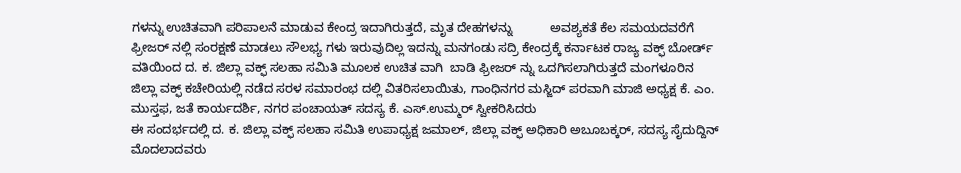ಗಳನ್ನು ಉಚಿತವಾಗಿ ಪರಿಪಾಲನೆ ಮಾಡುವ ಕೇಂದ್ರ ಇದಾಗಿರುತ್ತದೆ, ಮೃತ ದೇಹಗಳನ್ನು           ಅವಶ್ಯಕತೆ ಕೆಲ ಸಮಯದವರೆಗೆ  ಫ್ರೀಜರ್ ನಲ್ಲಿ ಸಂರಕ್ಷಣೆ ಮಾಡಲು ಸೌಲಭ್ಯ ಗಳು ಇರುವುದಿಲ್ಲ ಇದನ್ನು ಮನಗಂಡು ಸದ್ರಿ ಕೇಂದ್ರಕ್ಕೆ ಕರ್ನಾಟಕ ರಾಜ್ಯ ವಕ್ಫ್ ಬೋರ್ಡ್ ವತಿಯಿಂದ ದ. ಕ. ಜಿಲ್ಲಾ ವಕ್ಫ್ ಸಲಹಾ ಸಮಿತಿ ಮೂಲಕ ಉಚಿತ ವಾಗಿ  ಬಾಡಿ ಫ್ರೀಜರ್ ನ್ನು ಒದಗಿಸಲಾಗಿರುತ್ತದೆ ಮಂಗಳೂರಿನ ಜಿಲ್ಲಾ ವಕ್ಫ್ ಕಚೇರಿಯಲ್ಲಿ ನಡೆದ ಸರಳ ಸಮಾರಂಭ ದಲ್ಲಿ ವಿತರಿಸಲಾಯಿತು, ಗಾಂಧಿನಗರ ಮಸ್ಜಿದ್ ಪರವಾಗಿ ಮಾಜಿ ಅಧ್ಯಕ್ಷ ಕೆ. ಎಂ. ಮುಸ್ತಫ, ಜತೆ ಕಾರ್ಯದರ್ಶಿ, ನಗರ ಪಂಚಾಯತ್ ಸದಸ್ಯ ಕೆ. ಎಸ್.ಉಮ್ಮರ್ ಸ್ವೀಕರಿಸಿದರು
ಈ ಸಂದರ್ಭದಲ್ಲಿ ದ. ಕ. ಜಿಲ್ಲಾ ವಕ್ಫ್ ಸಲಹಾ ಸಮಿತಿ ಉಪಾಧ್ಯಕ್ಷ ಜಮಾಲ್, ಜಿಲ್ಲಾ ವಕ್ಫ್ ಅಧಿಕಾರಿ ಅಬೂಬಕ್ಕರ್, ಸದಸ್ಯ ಸೈದುದ್ದಿನ್ ಮೊದಲಾದವರು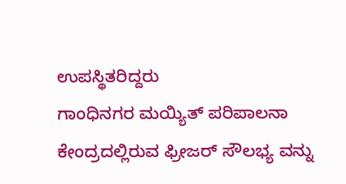ಉಪಸ್ಥಿತರಿದ್ದರು
ಗಾಂಧಿನಗರ ಮಯ್ಯಿತ್ ಪರಿಪಾಲನಾ ಕೇಂದ್ರದಲ್ಲಿರುವ ಫ್ರೀಜರ್ ಸೌಲಭ್ಯ ವನ್ನು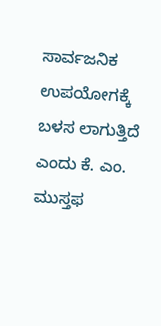ಸಾರ್ವಜನಿಕ ಉಪಯೋಗಕ್ಕೆ ಬಳಸ ಲಾಗುತ್ತಿದೆ ಎಂದು ಕೆ. ಎಂ. ಮುಸ್ತಫ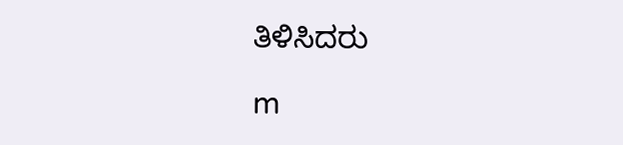ತಿಳಿಸಿದರು

m